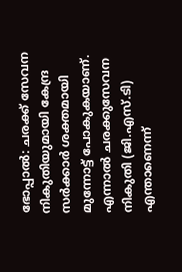ഭോപ്പാല്‍: ചരക്ക് സേവന നികുതിയുമായി കേന്ദ്ര സര്‍ക്കാര്‍ ശക്തമായി മുന്നോട്ട് പോകുകയാണ്. എന്നാല്‍ ചരക്കുസേവന നികുതി (ജി.എസ്.ടി) എന്താണെന്ന്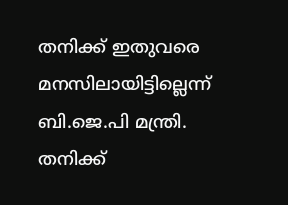തനിക്ക് ഇതുവരെ മനസിലായിട്ടില്ലെന്ന് ബി.ജെ.പി മന്ത്രി. തനിക്ക്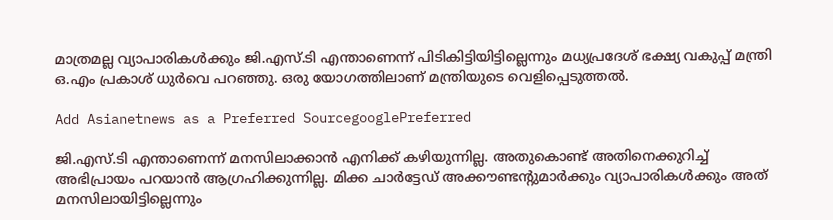മാത്രമല്ല വ്യാപാരികള്‍ക്കും ജി.എസ്.ടി എന്താണെന്ന് പിടികിട്ടിയിട്ടില്ലെന്നും മധ്യപ്രദേശ് ഭക്ഷ്യ വകുപ്പ് മന്ത്രി ഒ.എം പ്രകാശ് ധുര്‍വെ പറഞ്ഞു. ഒരു യോഗത്തിലാണ് മന്ത്രിയുടെ വെളിപ്പെടുത്തല്‍.

Add Asianetnews as a Preferred SourcegooglePreferred

ജി.എസ്.ടി എന്താണെന്ന് മനസിലാക്കാന്‍ എനിക്ക് കഴിയുന്നില്ല. അതുകൊണ്ട് അതിനെക്കുറിച്ച് അഭിപ്രായം പറയാന്‍ ആഗ്രഹിക്കുന്നില്ല. മിക്ക ചാര്‍ട്ടേഡ് അക്കൗണ്ടന്‍റുമാര്‍ക്കും വ്യാപാരികള്‍ക്കും അത് മനസിലായിട്ടില്ലെന്നും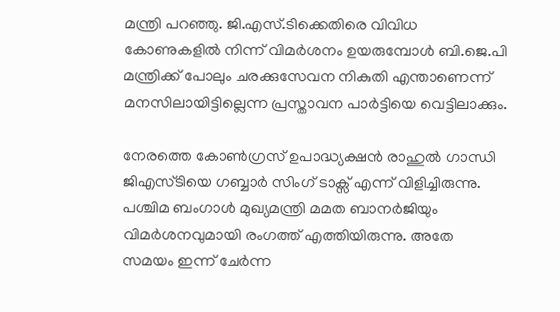മന്ത്രി പറഞ്ഞു. ജി.എസ്.ടിക്കെതിരെ വിവിധ കോണുകളില്‍ നിന്ന് വിമര്‍ശനം ഉയരുമ്പോള്‍ ബി.ജെ.പി മന്ത്രിക്ക് പോലും ചരക്കുസേവന നികുതി എന്താണെന്ന് മനസിലായിട്ടില്ലെന്ന പ്രസ്താവന പാര്‍ട്ടിയെ വെട്ടിലാക്കും.

നേരത്തെ കോണ്‍ഗ്രസ് ഉപാദ്ധ്യക്ഷന്‍ രാഹുല്‍ ഗാന്ധി ജിഎസ്ടിയെ ഗബ്ബാര്‍ സിംഗ് ടാക്സ് എന്ന് വിളിച്ചിരുന്നു. പശ്ചിമ ബംഗാള്‍ മുഖ്യമന്ത്രി മമത ബാനര്‍ജിയും വിമര്‍ശനവുമായി രംഗത്ത് എത്തിയിരുന്നു. അതേ സമയം ഇന്ന് ചേര്‍ന്ന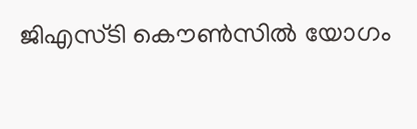ജിഎസ്ടി കൌണ്‍സില്‍ യോഗം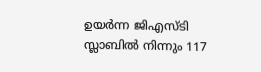ഉയര്‍ന്ന ജിഎസ്ടി സ്ലാബില്‍ നിന്നും 117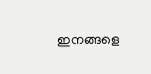ഇനങ്ങളെ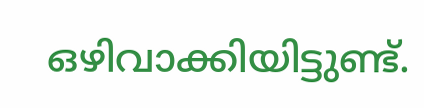ഒഴിവാക്കിയിട്ടുണ്ട്.